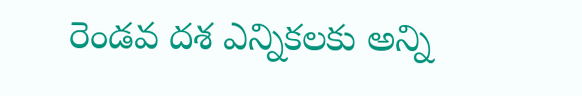రెండవ దశ ఎన్నికలకు అన్ని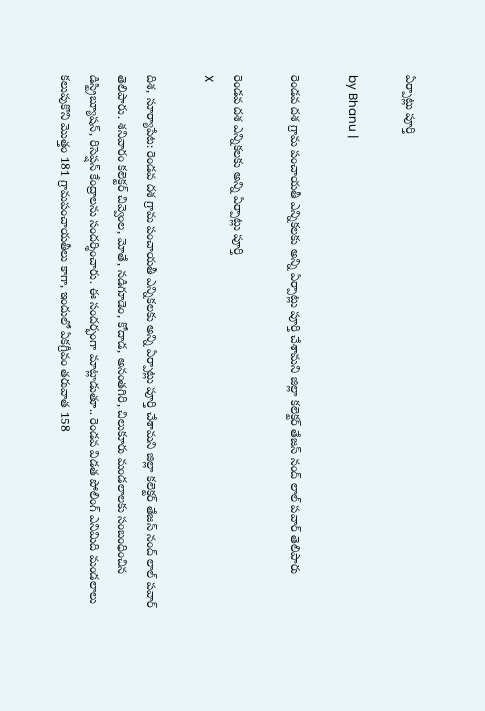ఏర్పాట్లు పూర్తి

by Bhanu |

రెండవ దశ గ్రామ పంచాయతీ ఎన్నికలకు అన్ని ఏర్పాట్లు పూర్తి చేశామని జిల్లా కలెక్టర్ తేజస్ నంద్ లాల్ పవార్ తెలిపారు

రెండవ దశ ఎన్నికలకు అన్ని ఏర్పాట్లు పూర్తి
X

దిశ, సూర్యాపేట: రెండవ దశ గ్రామ పంచాయతీ ఎన్నికలకు అన్ని ఏర్పాట్లు పూర్తి చేశామని జిల్లా కలెక్టర్ తేజస్ నంద్ లాల్ పవార్ తెలిపారు. శనివారం కలెక్టర్ చివ్వెంల, మోతే, నడిగూడెం, కోదాడ, అనంతగిరి, చిలుకూరు మండలాలకు సంబంధించిన డిస్ట్రిబ్యూషన్, రిసెప్షన్ కేంద్రాలను సందర్శించారు. ఈ సందర్భంగా మాట్లాడుతూ.. రెండవ విడత పోలింగ్‌ ఎనిమిది మండలాలు కలుపుకొని మొత్తం 181 గ్రామపంచాయతీలు కాగా, ఇందులో ఏకగ్రీవం తరువాత 158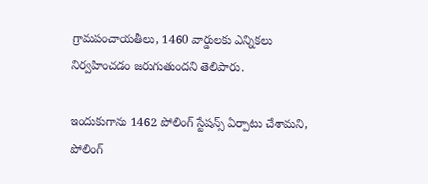గ్రామపంచాయతీలు, 1460 వార్డులకు ఎన్నికలు నిర్వహించడం జరుగుతుందని తెలిపారు.

ఇందుకుగాను 1462 పోలింగ్ స్టేషన్స్ ఏర్పాటు చేశామని, పోలింగ్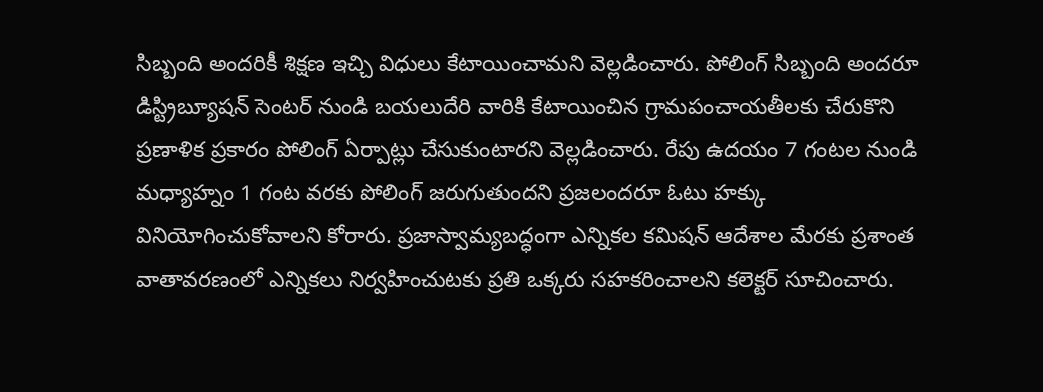సిబ్బంది అందరికీ శిక్షణ ఇచ్చి విధులు కేటాయించామని వెల్లడించారు. పోలింగ్ సిబ్బంది అందరూ డిస్ట్రిబ్యూషన్ సెంటర్ నుండి బయలుదేరి వారికి కేటాయించిన గ్రామపంచాయతీలకు చేరుకొని ప్రణాళిక ప్రకారం పోలింగ్ ఏర్పాట్లు చేసుకుంటారని వెల్లడించారు. రేపు ఉదయం 7 గంటల నుండి మధ్యాహ్నం 1 గంట వరకు పోలింగ్ జరుగుతుందని ప్రజలందరూ ఓటు హక్కు వినియోగించుకోవాలని కోరారు. ప్రజాస్వామ్యబద్ధంగా ఎన్నికల కమిషన్ ఆదేశాల మేరకు ప్రశాంత వాతావరణంలో ఎన్నికలు నిర్వహించుటకు ప్రతి ఒక్కరు సహకరించాలని కలెక్టర్ సూచించారు.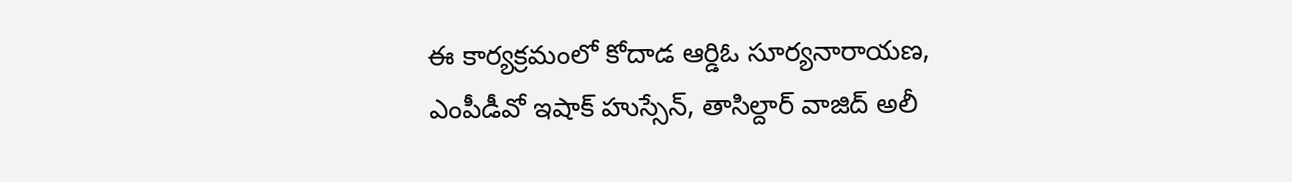ఈ కార్యక్రమంలో కోదాడ ఆర్డిఓ సూర్యనారాయణ, ఎంపీడీవో ఇషాక్ హుస్సేన్, తాసిల్దార్ వాజిద్ అలీ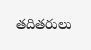తదితరులు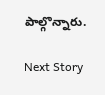పాల్గొన్నారు.

Next Story